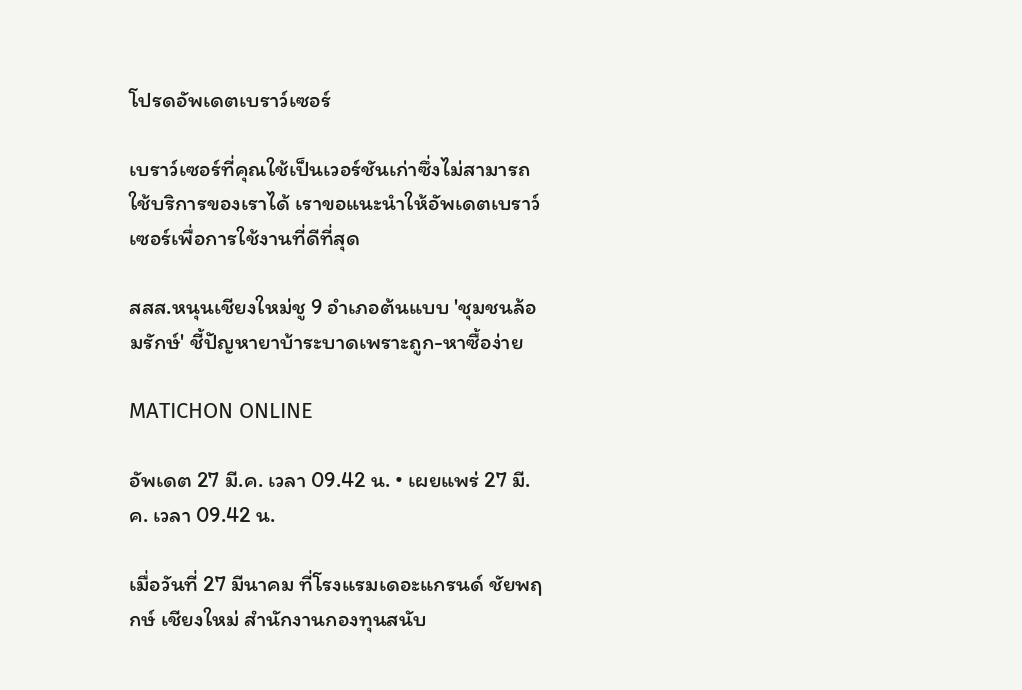โปรดอัพเดตเบราว์เซอร์

เบราว์เซอร์ที่คุณใช้เป็นเวอร์ชันเก่าซึ่งไม่สามารถใช้บริการของเราได้ เราขอแนะนำให้อัพเดตเบราว์เซอร์เพื่อการใช้งานที่ดีที่สุด

สสส.หนุนเชียงใหม่ชู 9 อำเภอต้นแบบ 'ชุมชนล้อมรักษ์' ชี้ปัญหายาบ้าระบาดเพราะถูก-หาซื้อง่าย

MATICHON ONLINE

อัพเดต 27 มี.ค. เวลา 09.42 น. • เผยแพร่ 27 มี.ค. เวลา 09.42 น.

เมื่อวันที่ 27 มีนาคม ที่โรงแรมเดอะแกรนด์ ชัยพฤกษ์ เชียงใหม่ สำนักงานกองทุนสนับ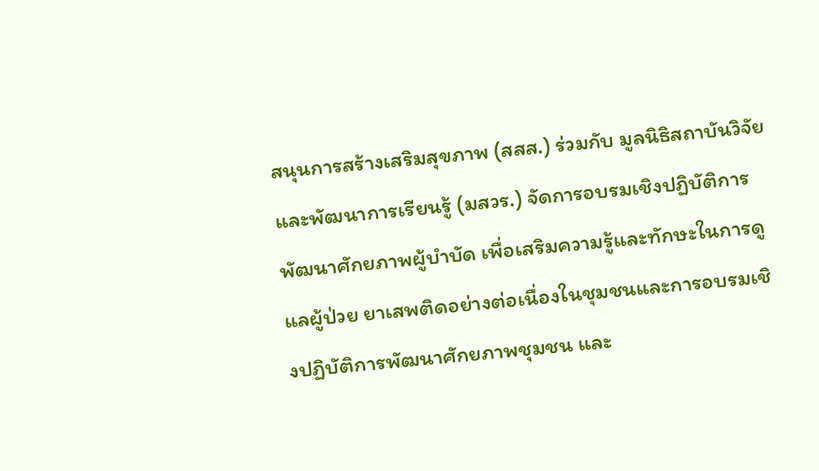สนุนการสร้างเสริมสุขภาพ (สสส.) ร่วมกับ มูลนิธิสถาบันวิจัยและพัฒนาการเรียนรู้ (มสวร.) จัดการอบรมเชิงปฏิบัติการพัฒนาศักยภาพผู้บำบัด เพื่อเสริมความรู้และทักษะในการดูแลผู้ป่วย ยาเสพติดอย่างต่อเนื่องในชุมชนและการอบรมเชิงปฏิบัติการพัฒนาศักยภาพชุมชน และ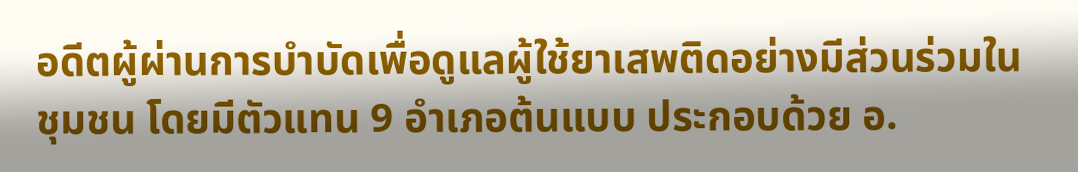อดีตผู้ผ่านการบำบัดเพื่อดูแลผู้ใช้ยาเสพติดอย่างมีส่วนร่วมในชุมชน โดยมีตัวแทน 9 อำเภอต้นแบบ ประกอบด้วย อ.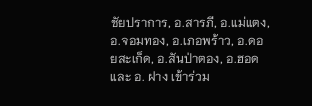ชัยปราการ, อ.สารภี, อ.แม่แตง, อ.จอมทอง, อ.เภอพร้าว, อ.ดอยสะเก็ด, อ.สันป่าตอง, อ.ฮอด และ อ. ฝาง เข้าร่วม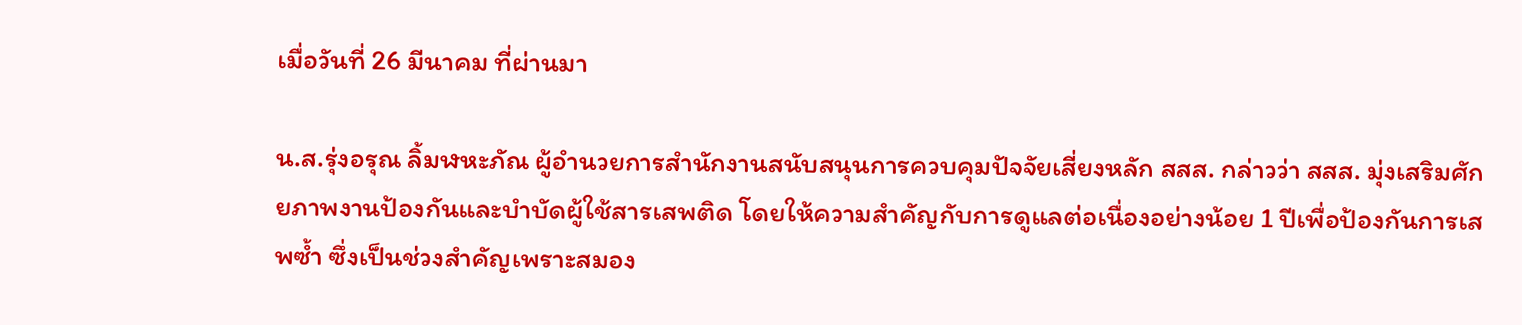เมื่อวันที่ 26 มีนาคม ที่ผ่านมา

น.ส.รุ่งอรุณ ลิ้มฬหะภัณ ผู้อำนวยการสำนักงานสนับสนุนการควบคุมปัจจัยเสี่ยงหลัก สสส. กล่าวว่า สสส. มุ่งเสริมศักยภาพงานป้องกันและบำบัดผู้ใช้สารเสพติด โดยให้ความสำคัญกับการดูแลต่อเนื่องอย่างน้อย 1 ปีเพื่อป้องกันการเสพซ้ำ ซึ่งเป็นช่วงสำคัญเพราะสมอง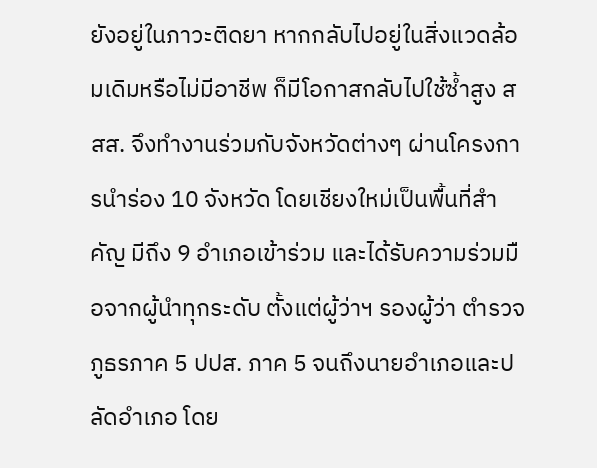ยังอยู่ในภาวะติดยา หากกลับไปอยู่ในสิ่งแวดล้อมเดิมหรือไม่มีอาชีพ ก็มีโอกาสกลับไปใช้ซ้ำสูง สสส. จึงทำงานร่วมกับจังหวัดต่างๆ ผ่านโครงการนำร่อง 10 จังหวัด โดยเชียงใหม่เป็นพื้นที่สำคัญ มีถึง 9 อำเภอเข้าร่วม และได้รับความร่วมมือจากผู้นำทุกระดับ ตั้งแต่ผู้ว่าฯ รองผู้ว่า ตำรวจภูธรภาค 5 ปปส. ภาค 5 จนถึงนายอำเภอและปลัดอำเภอ โดย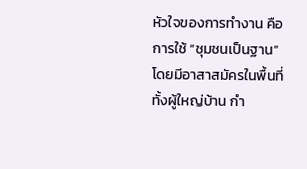หัวใจของการทำงาน คือ การใช้ “ชุมชนเป็นฐาน” โดยมีอาสาสมัครในพื้นที่ ทั้งผู้ใหญ่บ้าน กำ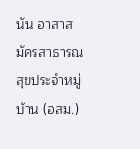นัน อาสาสมัครสาธารณสุขประจำหมู่บ้าน (อสม.)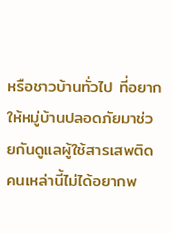หรือชาวบ้านทั่วไป ที่อยากให้หมู่บ้านปลอดภัยมาช่วยกันดูแลผู้ใช้สารเสพติด คนเหล่านี้ไม่ได้อยากพ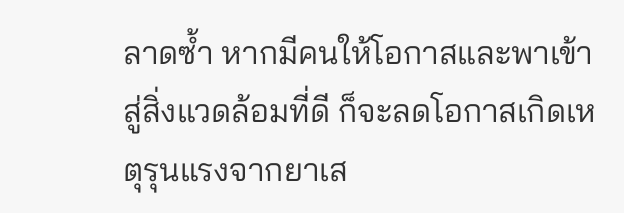ลาดซ้ำ หากมีคนให้โอกาสและพาเข้าสู่สิ่งแวดล้อมที่ดี ก็จะลดโอกาสเกิดเหตุรุนแรงจากยาเส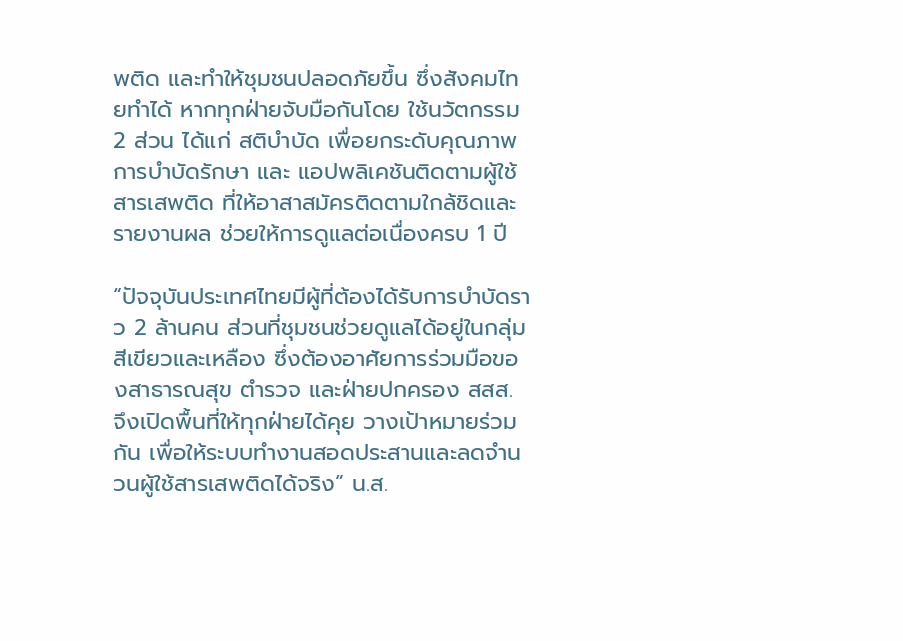พติด และทำให้ชุมชนปลอดภัยขึ้น ซึ่งสังคมไทยทำได้ หากทุกฝ่ายจับมือกันโดย ใช้นวัตกรรม 2 ส่วน ได้แก่ สติบำบัด เพื่อยกระดับคุณภาพการบำบัดรักษา และ แอปพลิเคชันติดตามผู้ใช้สารเสพติด ที่ให้อาสาสมัครติดตามใกล้ชิดและรายงานผล ช่วยให้การดูแลต่อเนื่องครบ 1 ปี

“ปัจจุบันประเทศไทยมีผู้ที่ต้องได้รับการบำบัดราว 2 ล้านคน ส่วนที่ชุมชนช่วยดูแลได้อยู่ในกลุ่มสีเขียวและเหลือง ซึ่งต้องอาศัยการร่วมมือของสาธารณสุข ตำรวจ และฝ่ายปกครอง สสส. จึงเปิดพื้นที่ให้ทุกฝ่ายได้คุย วางเป้าหมายร่วมกัน เพื่อให้ระบบทำงานสอดประสานและลดจำนวนผู้ใช้สารเสพติดได้จริง” น.ส.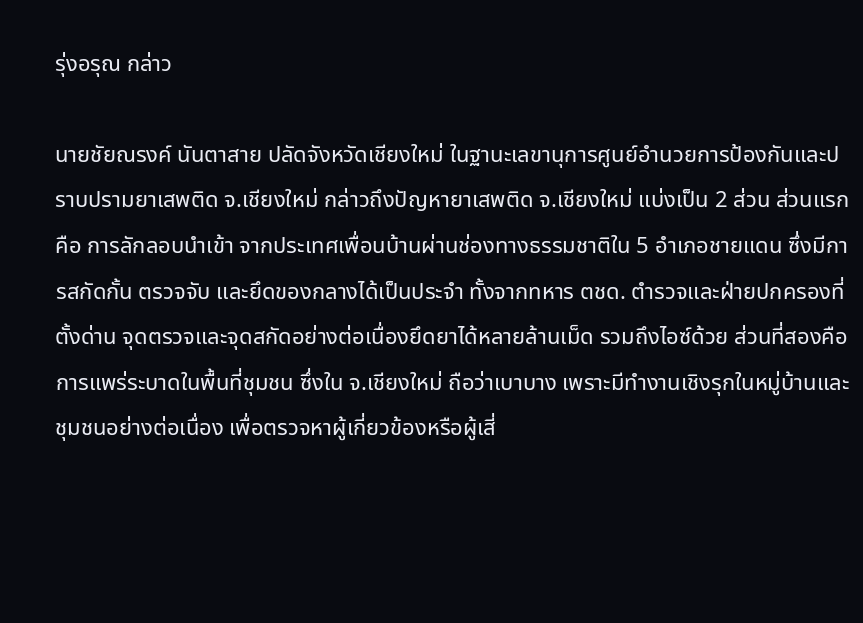รุ่งอรุณ กล่าว

นายชัยณรงค์ นันตาสาย ปลัดจังหวัดเชียงใหม่ ในฐานะเลขานุการศูนย์อำนวยการป้องกันและปราบปรามยาเสพติด จ.เชียงใหม่ กล่าวถึงปัญหายาเสพติด จ.เชียงใหม่ แบ่งเป็น 2 ส่วน ส่วนแรกคือ การลักลอบนำเข้า จากประเทศเพื่อนบ้านผ่านช่องทางธรรมชาติใน 5 อำเภอชายแดน ซึ่งมีการสกัดกั้น ตรวจจับ และยึดของกลางได้เป็นประจำ ทั้งจากทหาร ตชด. ตำรวจและฝ่ายปกครองที่ตั้งด่าน จุดตรวจและจุดสกัดอย่างต่อเนื่องยึดยาได้หลายล้านเม็ด รวมถึงไอซ์ด้วย ส่วนที่สองคือ การแพร่ระบาดในพื้นที่ชุมชน ซึ่งใน จ.เชียงใหม่ ถือว่าเบาบาง เพราะมีทำงานเชิงรุกในหมู่บ้านและชุมชนอย่างต่อเนื่อง เพื่อตรวจหาผู้เกี่ยวข้องหรือผู้เสี่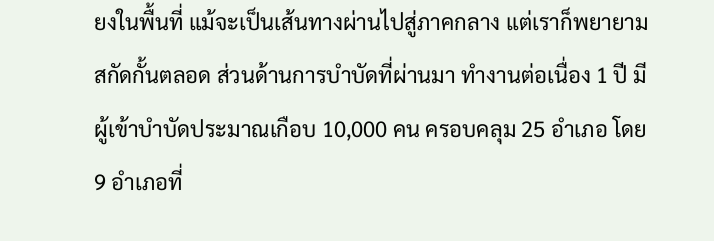ยงในพื้นที่ แม้จะเป็นเส้นทางผ่านไปสู่ภาคกลาง แต่เราก็พยายามสกัดกั้นตลอด ส่วนด้านการบำบัดที่ผ่านมา ทำงานต่อเนื่อง 1 ปี มีผู้เข้าบำบัดประมาณเกือบ 10,000 คน ครอบคลุม 25 อำเภอ โดย 9 อำเภอที่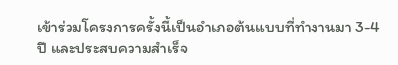เข้าร่วมโครงการครั้งนี้เป็นอำเภอต้นแบบที่ทำงานมา 3-4 ปี และประสบความสำเร็จ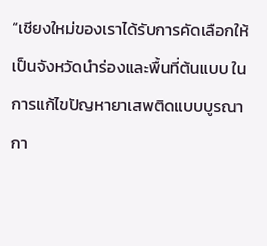“เชียงใหม่ของเราได้รับการคัดเลือกให้เป็นจังหวัดนำร่องและพื้นที่ต้นแบบ ในการแก้ไขปัญหายาเสพติดแบบบูรณากา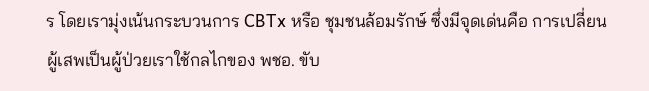ร โดยเรามุ่งเน้นกระบวนการ CBTx หรือ ชุมชนล้อมรักษ์ ซึ่งมีจุดเด่นคือ การเปลี่ยนผู้เสพเป็นผู้ป่วยเราใช้กลไกของ พชอ. ขับ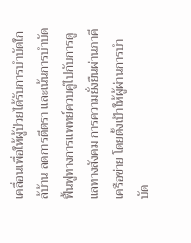เคลื่อนเพื่อให้ผู้ป่วยได้รับการบำบัดใกล้บ้าน ลดการตีตรา และเน้นการบำบัดฟื้นฟูทางการแพทย์ควบคู่ไปกับการดูแลทางสังคม การความยั่งยืนผ่านภาคีเครือข่าย โดยตั้งเป้าให้ผู้ผ่านการบำบัด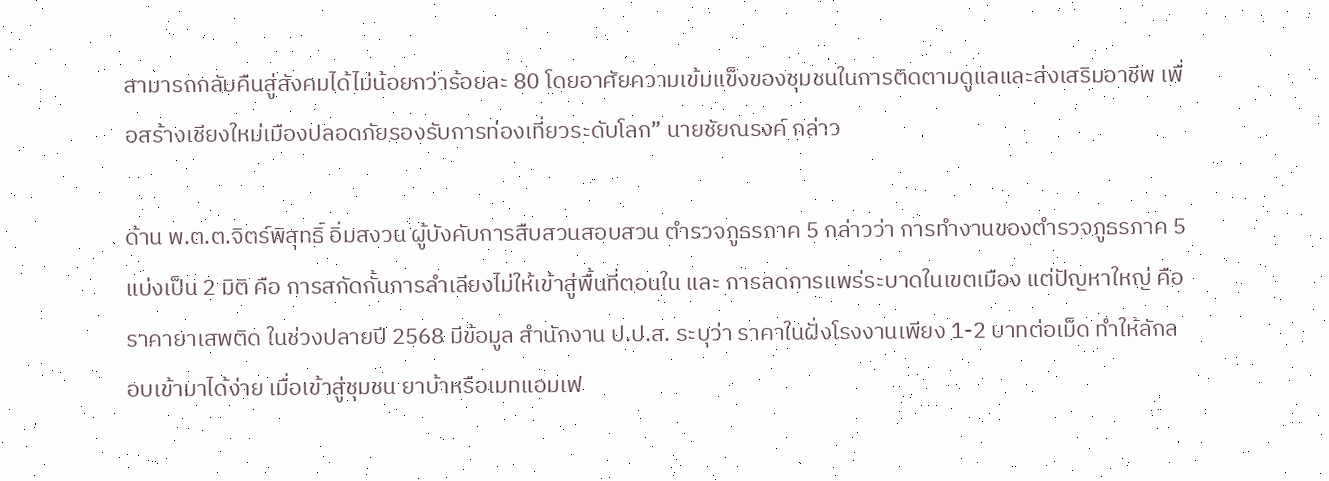สามารถกลับคืนสู่สังคมได้ไม่น้อยกว่าร้อยละ 80 โดยอาศัยความเข้มแข็งของชุมชนในการติดตามดูแลและส่งเสริมอาชีพ เพื่อสร้างเชียงใหม่เมืองปลอดภัยรองรับการท่องเที่ยวระดับโลก” นายชัยณรงค์ กล่าว

ด้าน พ.ต.ต.จิตร์พิสุทธิ์ อิ่มสงวน ผู้บังคับการสืบสวนสอบสวน ตำรวจภูธรภาค 5 กล่าวว่า การทำงานของตำรวจภูธรภาค 5 แบ่งเป็น 2 มิติ คือ การสกัดกั้นการลำเลียงไม่ให้เข้าสู่พื้นที่ตอนใน และ การลดการแพร่ระบาดในเขตเมือง แต่ปัญหาใหญ่ คือ ราคายาเสพติด ในช่วงปลายปี 2568 มีข้อมูล สำนักงาน ป.ป.ส. ระบุว่า ราคาในฝั่งโรงงานเพียง 1-2 บาทต่อเม็ด ทำให้ลักลอบเข้ามาได้ง่าย เมื่อเข้าสู่ชุมชน ยาบ้าหรือเมทแอมเฟ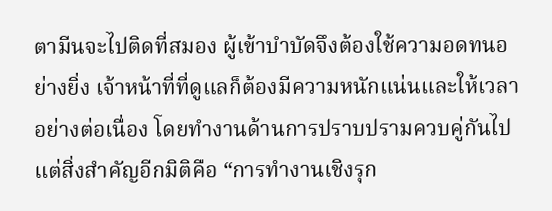ตามีนจะไปติดที่สมอง ผู้เข้าบำบัดจึงต้องใช้ความอดทนอย่างยิ่ง เจ้าหน้าที่ที่ดูแลก็ต้องมีความหนักแน่นและให้เวลาอย่างต่อเนื่อง โดยทำงานด้านการปราบปรามควบคู่กันไป แต่สิ่งสำคัญอีกมิติคือ “การทำงานเชิงรุก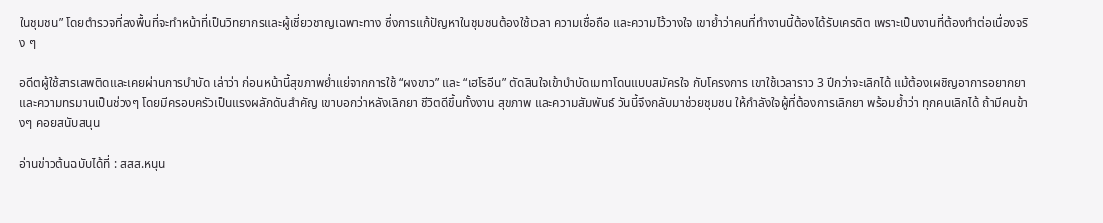ในชุมชน” โดยตำรวจที่ลงพื้นที่จะทำหน้าที่เป็นวิทยากรและผู้เชี่ยวชาญเฉพาะทาง ซึ่งการแก้ปัญหาในชุมชนต้องใช้เวลา ความเชื่อถือ และความไว้วางใจ เขาย้ำว่าคนที่ทำงานนี้ต้องได้รับเครดิต เพราะเป็นงานที่ต้องทำต่อเนื่องจริง ๆ

อดีตผู้ใช้สารเสพติดและเคยผ่านการบำบัด เล่าว่า ก่อนหน้านี้สุขภาพย่ำแย่จากการใช้ “ผงขาว” และ “เฮโรอีน” ตัดสินใจเข้าบำบัดเมทาโดนแบบสมัครใจ กับโครงการ เขาใช้เวลาราว 3 ปีกว่าจะเลิกได้ แม้ต้องเผชิญอาการอยากยาและความทรมานเป็นช่วงๆ โดยมีครอบครัวเป็นแรงผลักดันสำคัญ เขาบอกว่าหลังเลิกยา ชีวิตดีขึ้นทั้งงาน สุขภาพ และความสัมพันธ์ วันนี้จึงกลับมาช่วยชุมชน ให้กำลังใจผู้ที่ต้องการเลิกยา พร้อมย้ำว่า ทุกคนเลิกได้ ถ้ามีคนข้างๆ คอยสนับสนุน

อ่านข่าวต้นฉบับได้ที่ : สสส.หนุน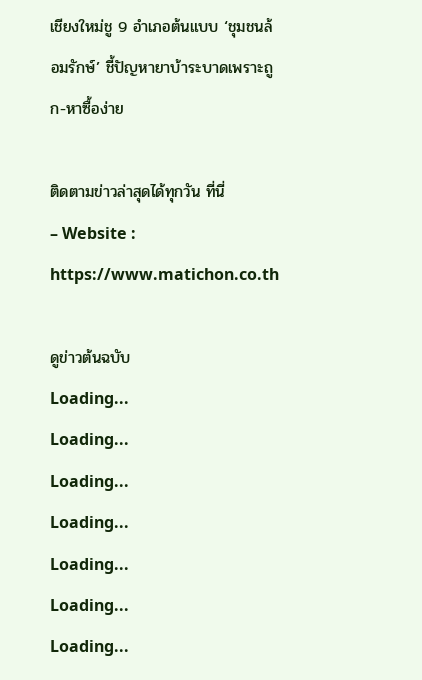เชียงใหม่ชู 9 อำเภอต้นแบบ ‘ชุมชนล้อมรักษ์’ ชี้ปัญหายาบ้าระบาดเพราะถูก-หาซื้อง่าย

ติดตามข่าวล่าสุดได้ทุกวัน ที่นี่
– Website : https://www.matichon.co.th

ดูข่าวต้นฉบับ
Loading...
Loading...
Loading...
Loading...
Loading...
Loading...
Loading...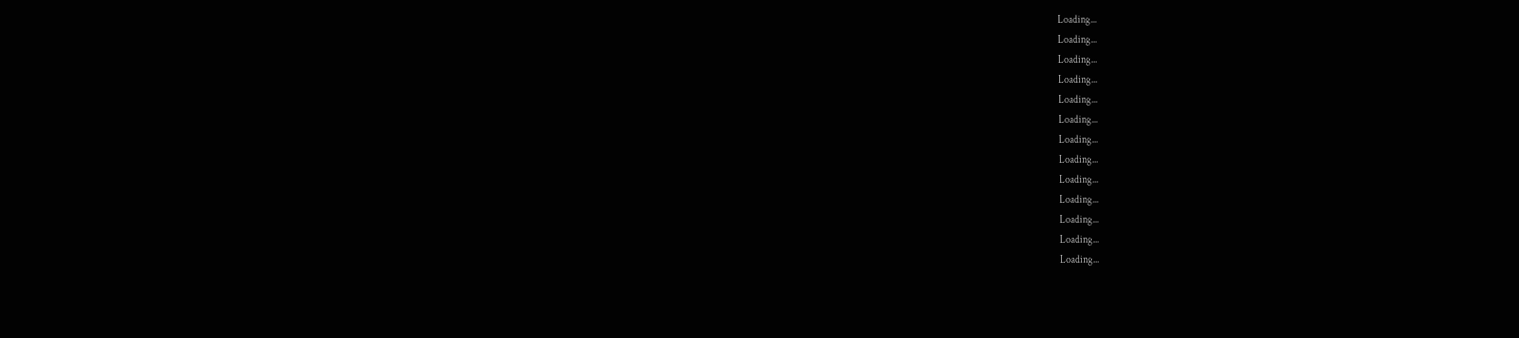Loading...
Loading...
Loading...
Loading...
Loading...
Loading...
Loading...
Loading...
Loading...
Loading...
Loading...
Loading...
Loading...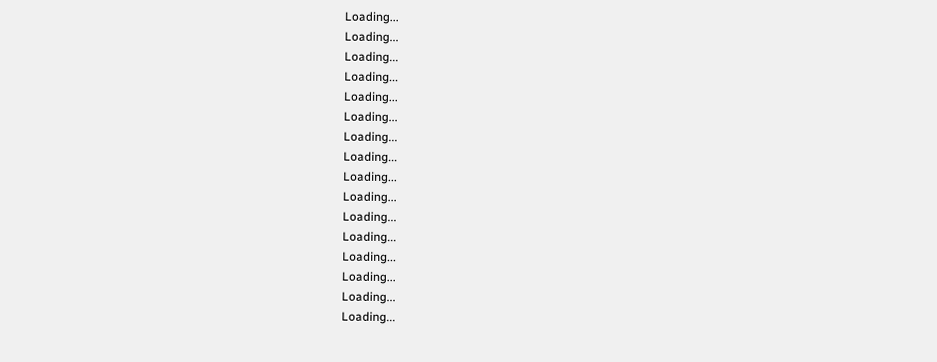Loading...
Loading...
Loading...
Loading...
Loading...
Loading...
Loading...
Loading...
Loading...
Loading...
Loading...
Loading...
Loading...
Loading...
Loading...
Loading...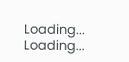Loading...
Loading...